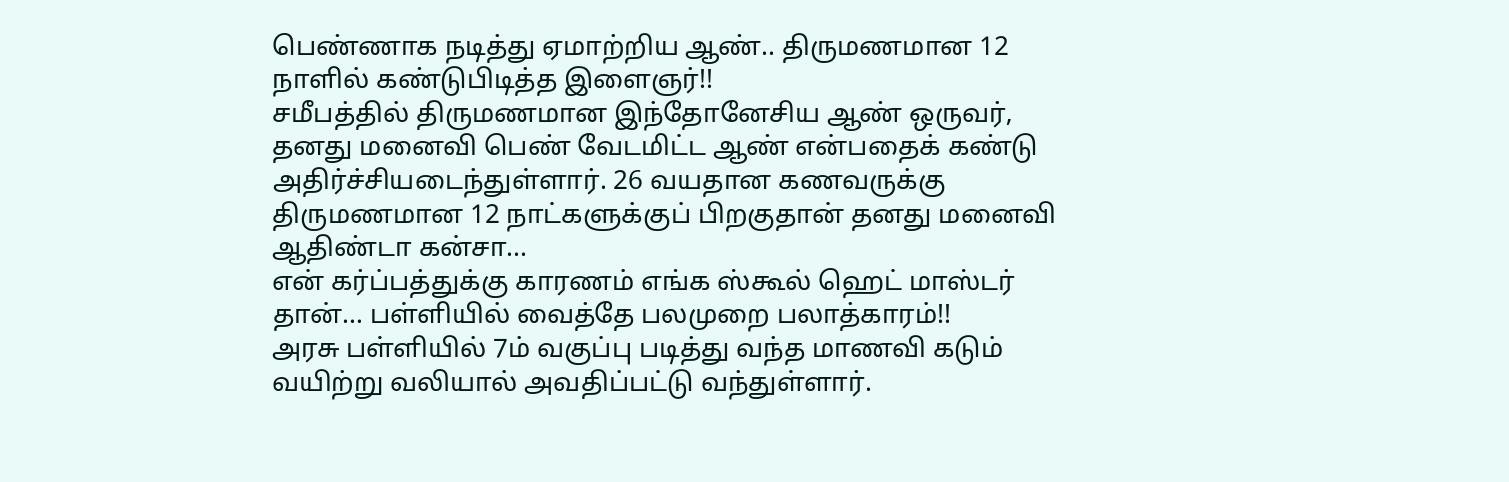பெண்ணாக நடித்து ஏமாற்றிய ஆண்.. திருமணமான 12 நாளில் கண்டுபிடித்த இளைஞர்!!
சமீபத்தில் திருமணமான இந்தோனேசிய ஆண் ஒருவர், தனது மனைவி பெண் வேடமிட்ட ஆண் என்பதைக் கண்டு அதிர்ச்சியடைந்துள்ளார். 26 வயதான கணவருக்கு திருமணமான 12 நாட்களுக்குப் பிறகுதான் தனது மனைவி ஆதிண்டா கன்சா...
என் கர்ப்பத்துக்கு காரணம் எங்க ஸ்கூல் ஹெட் மாஸ்டர் தான்… பள்ளியில் வைத்தே பலமுறை பலாத்காரம்!!
அரசு பள்ளியில் 7ம் வகுப்பு படித்து வந்த மாணவி கடும் வயிற்று வலியால் அவதிப்பட்டு வந்துள்ளார்.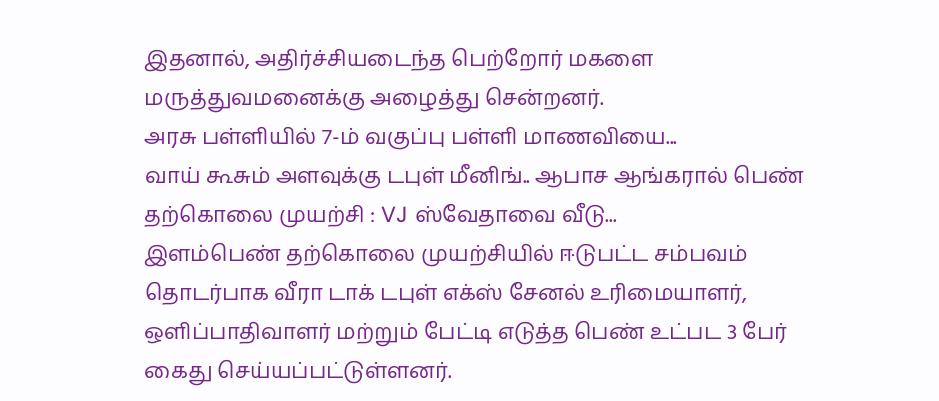இதனால், அதிர்ச்சியடைந்த பெற்றோர் மகளை மருத்துவமனைக்கு அழைத்து சென்றனர்.
அரசு பள்ளியில் 7-ம் வகுப்பு பள்ளி மாணவியை...
வாய் கூசும் அளவுக்கு டபுள் மீனிங்.. ஆபாச ஆங்கரால் பெண் தற்கொலை முயற்சி : VJ ஸ்வேதாவை வீடு...
இளம்பெண் தற்கொலை முயற்சியில் ஈடுபட்ட சம்பவம் தொடர்பாக வீரா டாக் டபுள் எக்ஸ் சேனல் உரிமையாளர், ஒளிப்பாதிவாளர் மற்றும் பேட்டி எடுத்த பெண் உட்பட 3 பேர் கைது செய்யப்பட்டுள்ளனர்.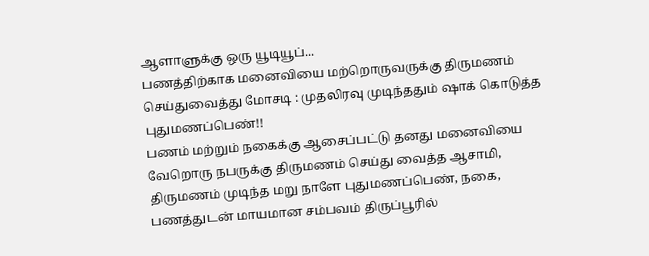ஆளாளுக்கு ஒரு யூடியூப்...
பணத்திற்காக மனைவியை மற்றொருவருக்கு திருமணம் செய்துவைத்து மோசடி : முதலிரவு முடிந்ததும் ஷாக் கொடுத்த புதுமணப்பெண்!!
பணம் மற்றும் நகைக்கு ஆசைப்பட்டு தனது மனைவியை வேறொரு நபருக்கு திருமணம் செய்து வைத்த ஆசாமி, திருமணம் முடிந்த மறு நாளே புதுமணப்பெண், நகை, பணத்துடன் மாயமான சம்பவம் திருப்பூரில்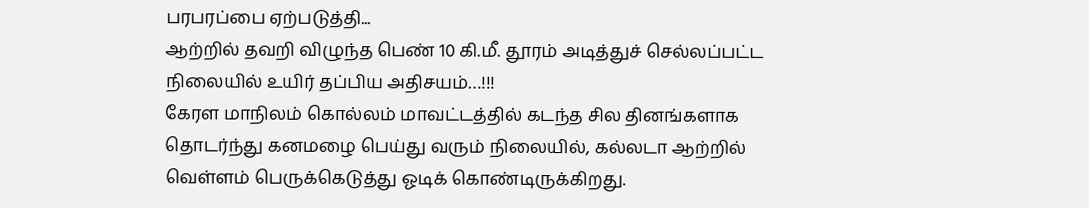பரபரப்பை ஏற்படுத்தி...
ஆற்றில் தவறி விழுந்த பெண் 10 கி.மீ. தூரம் அடித்துச் செல்லப்பட்ட நிலையில் உயிர் தப்பிய அதிசயம்…!!!
கேரள மாநிலம் கொல்லம் மாவட்டத்தில் கடந்த சில தினங்களாக தொடர்ந்து கனமழை பெய்து வரும் நிலையில், கல்லடா ஆற்றில் வெள்ளம் பெருக்கெடுத்து ஓடிக் கொண்டிருக்கிறது.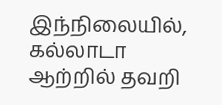இந்நிலையில், கல்லாடா ஆற்றில் தவறி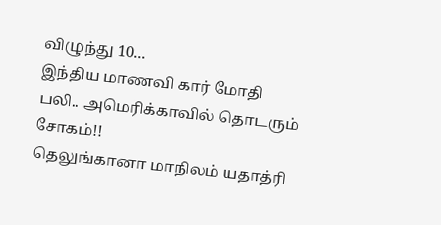விழுந்து 10...
இந்திய மாணவி கார் மோதி பலி.. அமெரிக்காவில் தொடரும் சோகம்!!
தெலுங்கானா மாநிலம் யதாத்ரி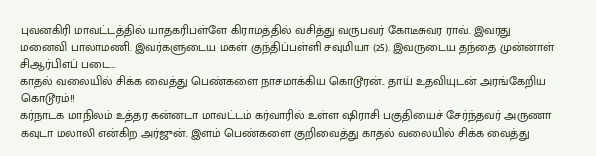புவனகிரி மாவட்டத்தில் யாதகரிபள்ளே கிராமத்தில் வசித்து வருபவர் கோடீசுவர ராவ். இவரது மனைவி பாலாமணி. இவர்களுடைய மகள் குந்திப்பள்ளி சவுமியா (25). இவருடைய தந்தை முன்னாள் சிஆர்பிஎப் படை...
காதல் வலையில் சிக்க வைத்து பெண்களை நாசமாக்கிய கொடூரன்.. தாய் உதவியுடன் அரங்கேறிய கொடூரம்!!
கர்நாடக மாநிலம் உத்தர கன்னடா மாவட்டம் கர்வாரில் உள்ள ஷிராசி பகுதியைச் சேர்ந்தவர் அருணா கவுடா மலாலி என்கிற அர்ஜுன். இளம் பெண்களை குறிவைத்து காதல் வலையில் சிக்க வைத்து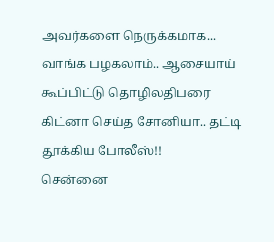அவர்களை நெருக்கமாக...
வாங்க பழகலாம்.. ஆசையாய் கூப்பிட்டு தொழிலதிபரை கிட்னா செய்த சோனியா.. தட்டி தூக்கிய போலீஸ்!!
சென்னை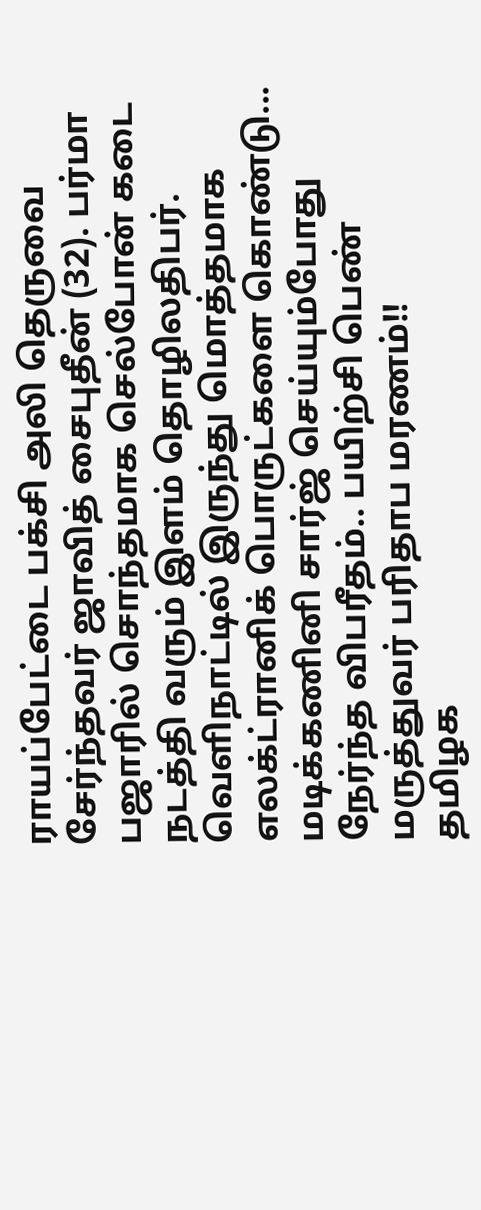ராயப்பேட்டை பக்சி அலி தெருவை சேர்ந்தவர் ஜாவித் சைபுதீன் (32). பர்மா பஜாரில் சொந்தமாக செல்போன் கடை நடத்தி வரும் இளம் தொழிலதிபர். வெளிநாட்டில் இருந்து மொத்தமாக எலக்ட்ரானிக் பொருட்களை கொண்டு...
மடிக்கணினி சார்ஜ் செய்யும்போது நேர்ந்த விபரீதம்.. பயிற்சி பெண் மருத்துவர் பரிதாப மரணம்!!
தமிழக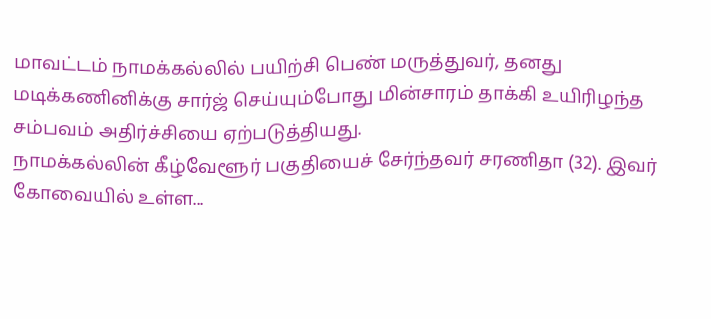மாவட்டம் நாமக்கல்லில் பயிற்சி பெண் மருத்துவர், தனது மடிக்கணினிக்கு சார்ஜ் செய்யும்போது மின்சாரம் தாக்கி உயிரிழந்த சம்பவம் அதிர்ச்சியை ஏற்படுத்தியது.
நாமக்கல்லின் கீழ்வேளூர் பகுதியைச் சேர்ந்தவர் சரணிதா (32). இவர் கோவையில் உள்ள...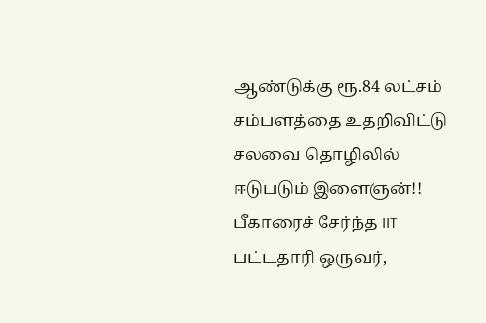ஆண்டுக்கு ரூ.84 லட்சம் சம்பளத்தை உதறிவிட்டு சலவை தொழிலில் ஈடுபடும் இளைஞன்!!
பீகாரைச் சேர்ந்த IIT பட்டதாரி ஒருவர்,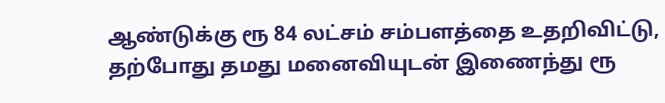ஆண்டுக்கு ரூ 84 லட்சம் சம்பளத்தை உதறிவிட்டு, தற்போது தமது மனைவியுடன் இணைந்து ரூ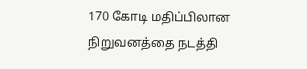170 கோடி மதிப்பிலான நிறுவனத்தை நடத்தி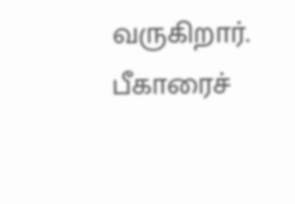வருகிறார்.
பீகாரைச்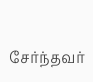சேர்ந்தவர்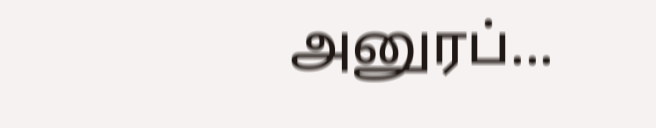அனுரப்...